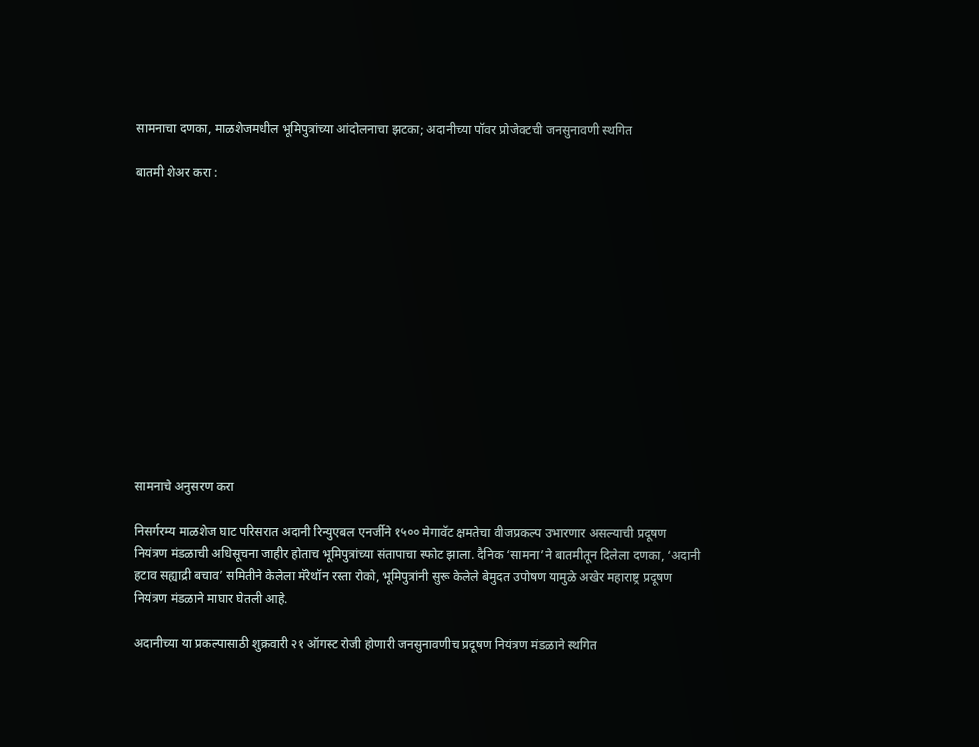सामनाचा दणका, माळशेजमधील भूमिपुत्रांच्या आंदोलनाचा झटका; अदानीच्या पॉवर प्रोजेक्टची जनसुनावणी स्थगित

बातमी शेअर करा :













सामनाचे अनुसरण करा

निसर्गरम्य माळशेज घाट परिसरात अदानी रिन्युएबल एनर्जीने १५०० मेगावॅट क्षमतेचा वीजप्रकल्प उभारणार असल्याची प्रदूषण नियंत्रण मंडळाची अधिसूचना जाहीर होताच भूमिपुत्रांच्या संतापाचा स्फोट झाला. दैनिक ‘सामना’ने बातमीतून दिलेला दणका, ‘अदानी हटाव सह्याद्री बचाव’ समितीने केलेला मॅरेथॉन रस्ता रोको, भूमिपुत्रांनी सुरू केलेले बेमुदत उपोषण यामुळे अखेर महाराष्ट्र प्रदूषण नियंत्रण मंडळाने माघार घेतली आहे.

अदानीच्या या प्रकल्पासाठी शुक्रवारी २१ ऑगस्ट रोजी होणारी जनसुनावणीच प्रदूषण नियंत्रण मंडळाने स्थगित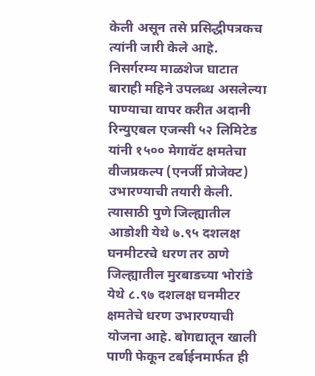केली असून तसे प्रसिद्धीपत्रकच त्यांनी जारी केले आहे. निसर्गरम्य माळशेज घाटात बाराही महिने उपलब्ध असलेल्या पाण्याचा वापर करीत अदानी रिन्युएबल एजन्सी ५२ लिमिटेड यांनी १५०० मेगावॅट क्षमतेचा वीजप्रकल्प (एनर्जी प्रोजेक्ट) उभारण्याची तयारी केली. त्यासाठी पुणे जिल्ह्यातील आडोशी येथे ७.९५ दशलक्ष घनमीटरचे धरण तर ठाणे जिल्ह्यातील मुरबाडच्या भोरांडे येथे ८.९७ दशलक्ष घनमीटर क्षमतेचे धरण उभारण्याची योजना आहे. बोगद्यातून खाली पाणी फेकून टर्बाईनमार्फत ही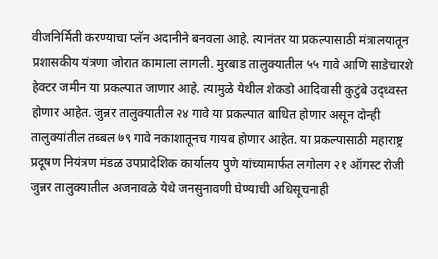वीजनिर्मिती करण्याचा प्लॅन अदानीने बनवला आहे. त्यानंतर या प्रकल्पासाठी मंत्रालयातून प्रशासकीय यंत्रणा जोरात कामाला लागली. मुरबाड तालुक्यातील ५५ गावे आणि साडेचारशे हेक्टर जमीन या प्रकल्पात जाणार आहे. त्यामुळे येथील शेकडो आदिवासी कुटुंबे उद्ध्वस्त होणार आहेत. जुन्नर तालुक्यातील २४ गावे या प्रकल्पात बाधित होणार असून दोन्ही तालुक्यांतील तब्बल ७९ गावे नकाशातूनच गायब होणार आहेत. या प्रकल्पासाठी महाराष्ट्र प्रदूषण नियंत्रण मंडळ उपप्रादेशिक कार्यालय पुणे यांच्यामार्फत लगोलग २१ ऑगस्ट रोजी जुन्नर तालुक्यातील अजनावळे येथे जनसुनावणी घेण्याची अधिसूचनाही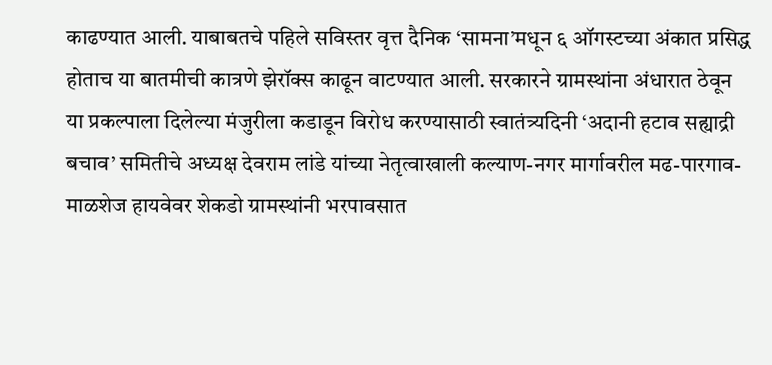काढण्यात आली. याबाबतचे पहिले सविस्तर वृत्त दैनिक ‘सामना’मधून ६ ऑगस्टच्या अंकात प्रसिद्ध होताच या बातमीची कात्रणे झेरॉक्स काढून वाटण्यात आली. सरकारने ग्रामस्थांना अंधारात ठेवून या प्रकल्पाला दिलेल्या मंजुरीला कडाडून विरोध करण्यासाठी स्वातंत्र्यदिनी ‘अदानी हटाव सह्याद्री बचाव’ समितीचे अध्यक्ष देवराम लांडे यांच्या नेतृत्वाखाली कल्याण-नगर मार्गावरील मढ-पारगाव-माळशेज हायवेवर शेकडो ग्रामस्थांनी भरपावसात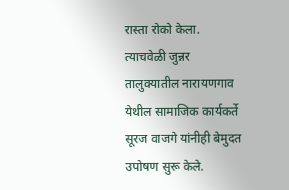रास्ता रोको केला. त्याचवेळी जुन्नर तालुक्यातील नारायणगाव येथील सामाजिक कार्यकर्ते सूरज वाजगे यांनीही बेमुदत उपोषण सुरू केले.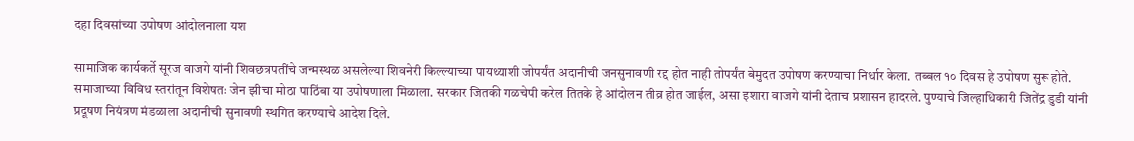दहा दिवसांच्या उपोषण आंदोलनाला यश

सामाजिक कार्यकर्ते सूरज वाजगे यांनी शिवछत्रपतींचे जन्मस्थळ असलेल्या शिवनेरी किल्ल्याच्या पायथ्याशी जोपर्यंत अदानीची जनसुनावणी रद्द होत नाही तोपर्यंत बेमुदत उपोषण करण्याचा निर्धार केला. तब्बल १० दिवस हे उपोषण सुरू होते. समाजाच्या विविध स्तरांतून विशेषतः जेन झीचा मोठा पाठिंबा या उपोषणाला मिळाला. सरकार जितकी गळचेपी करेल तितके हे आंदोलन तीव्र होत जाईल, असा इशारा वाजगे यांनी देताच प्रशासन हादरले. पुण्याचे जिल्हाधिकारी जितेंद्र डुडी यांनी प्रदूषण नियंत्रण मंडळाला अदानीची सुनावणी स्थगित करण्याचे आदेश दिले.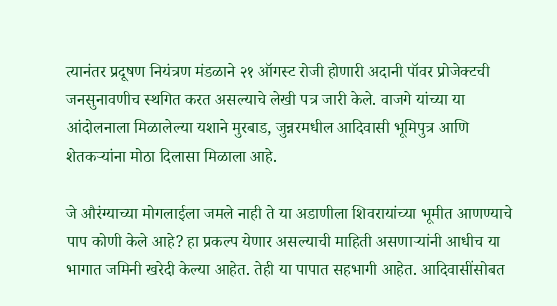त्यानंतर प्रदूषण नियंत्रण मंडळाने २१ ऑगस्ट रोजी होणारी अदानी पॉवर प्रोजेक्टची जनसुनावणीच स्थगित करत असल्याचे लेखी पत्र जारी केले. वाजगे यांच्या या आंदोलनाला मिळालेल्या यशाने मुरबाड, जुन्नरमधील आदिवासी भूमिपुत्र आणि शेतकऱ्यांना मोठा दिलासा मिळाला आहे.

जे औरंग्याच्या मोगलाईला जमले नाही ते या अडाणीला शिवरायांच्या भूमीत आणण्याचे पाप कोणी केले आहे? हा प्रकल्प येणार असल्याची माहिती असणाऱ्यांनी आधीच या भागात जमिनी खरेदी केल्या आहेत. तेही या पापात सहभागी आहेत. आदिवासींसोबत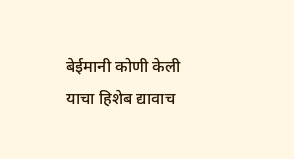बेईमानी कोणी केली याचा हिशेब द्यावाच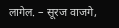लागेल. – सूरज वाजगे,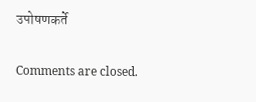उपोषणकर्ते

Comments are closed.